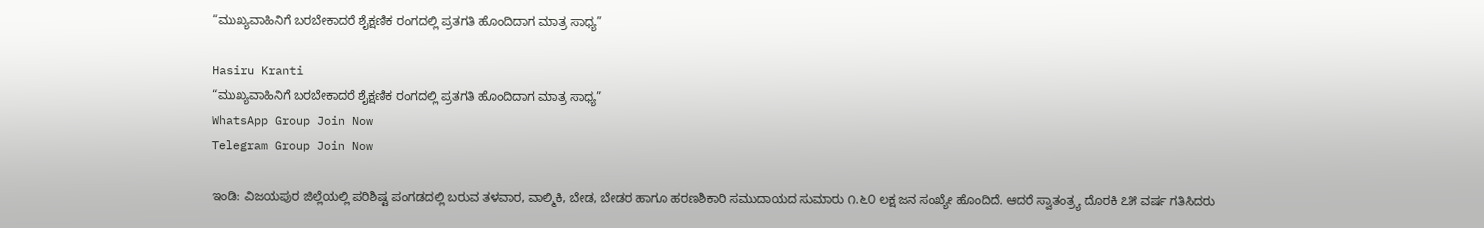“ಮುಖ್ಯವಾಹಿನಿಗೆ ಬರಬೇಕಾದರೆ ಶೈಕ್ಷಣಿಕ ರಂಗದಲ್ಲಿ ಪ್ರತಗತಿ ಹೊಂದಿದಾಗ ಮಾತ್ರ ಸಾಧ್ಯ”

Hasiru Kranti
“ಮುಖ್ಯವಾಹಿನಿಗೆ ಬರಬೇಕಾದರೆ ಶೈಕ್ಷಣಿಕ ರಂಗದಲ್ಲಿ ಪ್ರತಗತಿ ಹೊಂದಿದಾಗ ಮಾತ್ರ ಸಾಧ್ಯ”
WhatsApp Group Join Now
Telegram Group Join Now

ಇಂಡಿ: ವಿಜಯಪುರ ಜಿಲ್ಲೆಯಲ್ಲಿ ಪರಿಶಿಷ್ಟ ಪಂಗಡದಲ್ಲಿ ಬರುವ ತಳವಾರ, ವಾಲ್ಮಿಕಿ, ಬೇಡ, ಬೇಡರ ಹಾಗೂ ಹರಣಶಿಕಾರಿ ಸಮುದಾಯದ ಸುಮಾರು ೧.೬೦ ಲಕ್ಷ ಜನ ಸಂಖ್ಯೇ ಹೊಂದಿದೆ. ಆದರೆ ಸ್ವಾತಂತ್ರ್ಯ ದೊರಕಿ ೭೫ ವರ್ಷ ಗತಿಸಿದರು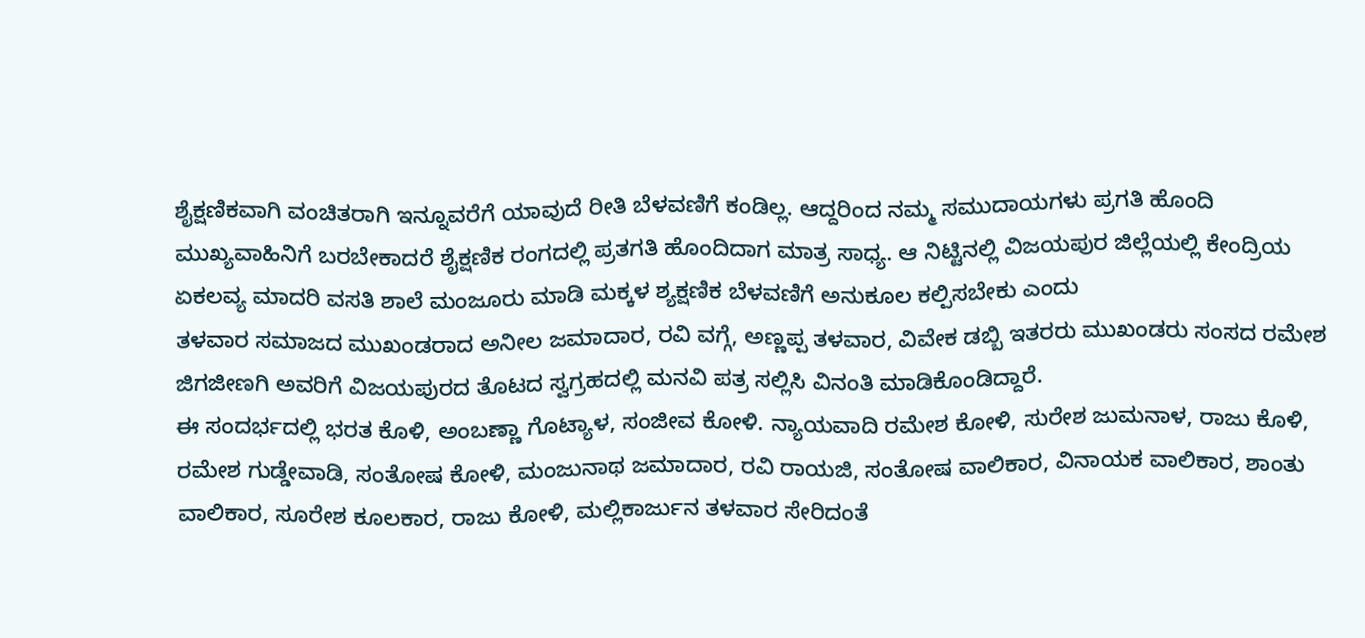ಶೈಕ್ಷಣಿಕವಾಗಿ ವಂಚಿತರಾಗಿ ಇನ್ನೂವರೆಗೆ ಯಾವುದೆ ರೀತಿ ಬೆಳವಣಿಗೆ ಕಂಡಿಲ್ಲ. ಆದ್ದರಿಂದ ನಮ್ಮ ಸಮುದಾಯಗಳು ಪ್ರಗತಿ ಹೊಂದಿ ಮುಖ್ಯವಾಹಿನಿಗೆ ಬರಬೇಕಾದರೆ ಶೈಕ್ಷಣಿಕ ರಂಗದಲ್ಲಿ ಪ್ರತಗತಿ ಹೊಂದಿದಾಗ ಮಾತ್ರ ಸಾಧ್ಯ. ಆ ನಿಟ್ಟಿನಲ್ಲಿ ವಿಜಯಪುರ ಜಿಲ್ಲೆಯಲ್ಲಿ ಕೇಂದ್ರಿಯ ಏಕಲವ್ಯ ಮಾದರಿ ವಸತಿ ಶಾಲೆ ಮಂಜೂರು ಮಾಡಿ ಮಕ್ಕಳ ಶ್ಯಕ್ಷಣಿಕ ಬೆಳವಣಿಗೆ ಅನುಕೂಲ ಕಲ್ಪಿಸಬೇಕು ಎಂದು
ತಳವಾರ ಸಮಾಜದ ಮುಖಂಡರಾದ ಅನೀಲ ಜಮಾದಾರ, ರವಿ ವಗ್ಗೆ, ಅಣ್ಣಪ್ಪ ತಳವಾರ, ವಿವೇಕ ಡಬ್ಬಿ ಇತರರು ಮುಖಂಡರು ಸಂಸದ ರಮೇಶ ಜಿಗಜೀಣಗಿ ಅವರಿಗೆ ವಿಜಯಪುರದ ತೊಟದ ಸ್ವಗ್ರಹದಲ್ಲಿ ಮನವಿ ಪತ್ರ ಸಲ್ಲಿಸಿ ವಿನಂತಿ ಮಾಡಿಕೊಂಡಿದ್ದಾರೆ.
ಈ ಸಂದರ್ಭದಲ್ಲಿ ಭರತ ಕೊಳಿ, ಅಂಬಣ್ಣಾ ಗೊಟ್ಯಾಳ, ಸಂಜೀವ ಕೋಳಿ. ನ್ಯಾಯವಾದಿ ರಮೇಶ ಕೋಳಿ, ಸುರೇಶ ಜುಮನಾಳ, ರಾಜು ಕೊಳಿ, ರಮೇಶ ಗುಡ್ಡೇವಾಡಿ, ಸಂತೋಷ ಕೋಳಿ, ಮಂಜುನಾಥ ಜಮಾದಾರ, ರವಿ ರಾಯಜಿ, ಸಂತೋಷ ವಾಲಿಕಾರ, ವಿನಾಯಕ ವಾಲಿಕಾರ, ಶಾಂತು ವಾಲಿಕಾರ, ಸೂರೇಶ ಕೂಲಕಾರ, ರಾಜು ಕೋಳಿ, ಮಲ್ಲಿಕಾರ್ಜುನ ತಳವಾರ ಸೇರಿದಂತೆ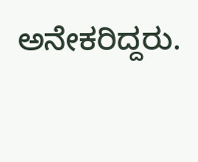ಅನೇಕರಿದ್ದರು.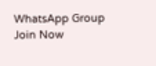WhatsApp Group Join Now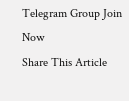Telegram Group Join Now
Share This Article